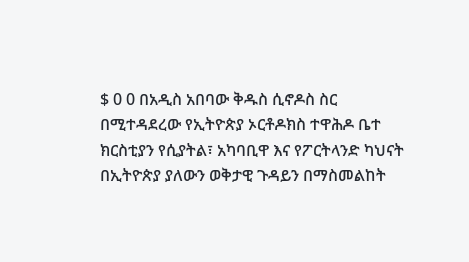$ 0 0 በአዲስ አበባው ቅዱስ ሲኖዶስ ስር በሚተዳደረው የኢትዮጵያ ኦርቶዶክስ ተዋሕዶ ቤተ ክርስቲያን የሲያትል፣ አካባቢዋ እና የፖርትላንድ ካህናት በኢትዮጵያ ያለውን ወቅታዊ ጉዳይን በማስመልከት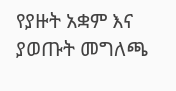የያዙት አቋም እና ያወጡት መግለጫ